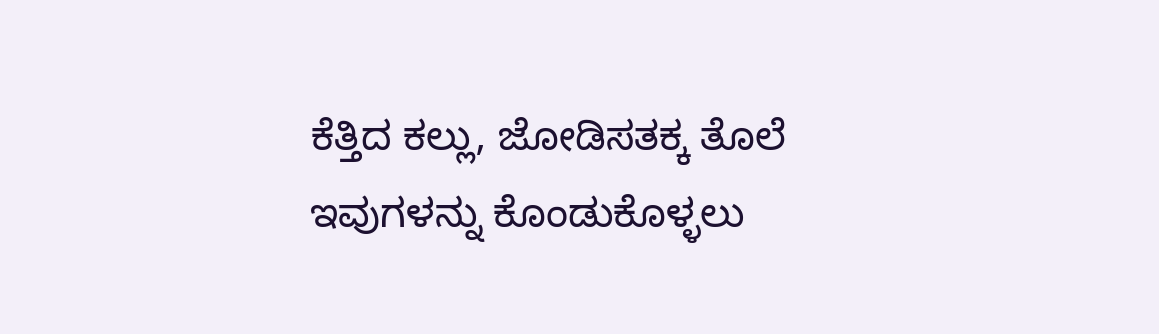ಕೆತ್ತಿದ ಕಲ್ಲು, ಜೋಡಿಸತಕ್ಕ ತೊಲೆ ಇವುಗಳನ್ನು ಕೊಂಡುಕೊಳ್ಳಲು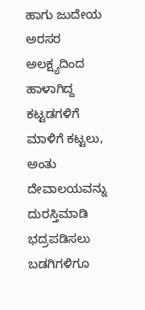ಹಾಗು ಜುದೇಯ ಅರಸರ ಅಲಕ್ಷ್ಯದಿಂದ ಹಾಳಾಗಿದ್ದ ಕಟ್ಟಡಗಳಿಗೆ ಮಾಳಿಗೆ ಕಟ್ಟಲು, ಅಂತು ದೇವಾಲಯವನ್ನು ದುರಸ್ತಿಮಾಡಿ ಭದ್ರಪಡಿಸಲು ಬಡಗಿಗಳಿಗೂ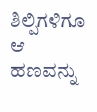ಶಿಲ್ಪಿಗಳಿಗೂ ಆ ಹಣವನ್ನು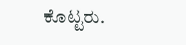ಕೊಟ್ಟರು.